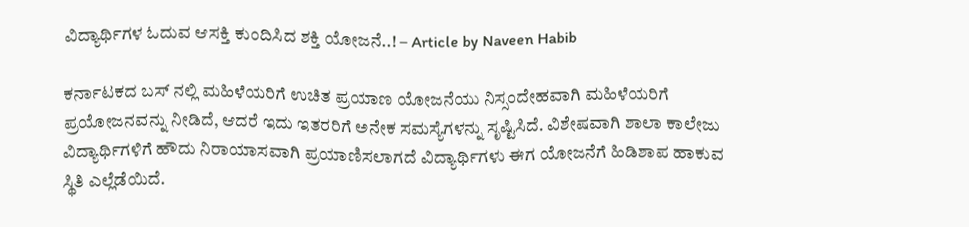ವಿದ್ಯಾರ್ಥಿಗಳ ಓದುವ ಆಸಕ್ತಿ ಕುಂದಿಸಿದ ಶಕ್ತಿ ಯೋಜನೆ..! – Article by Naveen Habib

ಕರ್ನಾಟಕದ ಬಸ್ ನಲ್ಲಿ ಮಹಿಳೆಯರಿಗೆ ಉಚಿತ ಪ್ರಯಾಣ ಯೋಜನೆಯು ನಿಸ್ಸಂದೇಹವಾಗಿ ಮಹಿಳೆಯರಿಗೆ ಪ್ರಯೋಜನವನ್ನು ನೀಡಿದೆ, ಆದರೆ ಇದು ಇತರರಿಗೆ ಅನೇಕ ಸಮಸ್ಯೆಗಳನ್ನು ಸೃಷ್ಟಿಸಿದೆ. ವಿಶೇಷವಾಗಿ ಶಾಲಾ ಕಾಲೇಜು ವಿದ್ಯಾರ್ಥಿಗಳಿಗೆ ಹೌದು ನಿರಾಯಾಸವಾಗಿ ಪ್ರಯಾಣಿಸಲಾಗದೆ ವಿದ್ಯಾರ್ಥಿಗಳು ಈಗ ಯೋಜನೆಗೆ ಹಿಡಿಶಾಪ ಹಾಕುವ ಸ್ಥಿತಿ ಎಲ್ಲೆಡೆಯಿದೆ.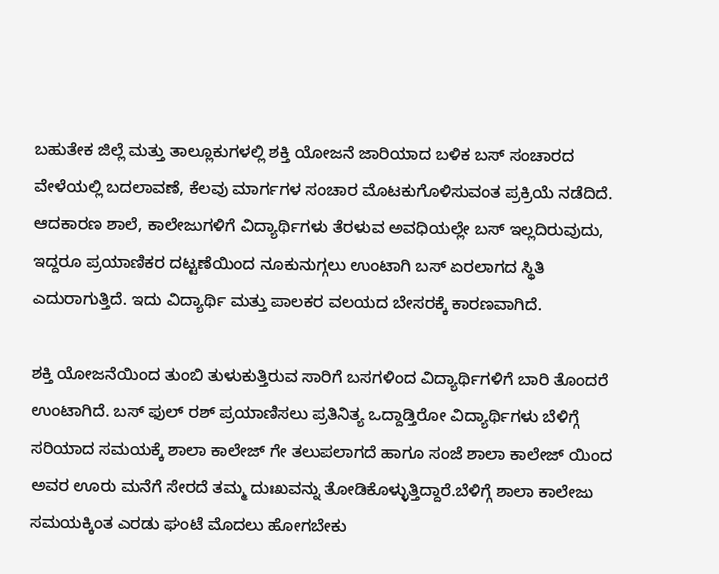ಬಹುತೇಕ ಜಿಲ್ಲೆ ಮತ್ತು ತಾಲ್ಲೂಕುಗಳಲ್ಲಿ ಶಕ್ತಿ ಯೋಜನೆ ಜಾರಿಯಾದ ಬಳಿಕ ಬಸ್ ಸಂಚಾರದ ವೇಳೆಯಲ್ಲಿ ಬದಲಾವಣೆ, ಕೆಲವು ಮಾರ್ಗಗಳ ಸಂಚಾರ ಮೊಟಕುಗೊಳಿಸುವಂತ ಪ್ರಕ್ರಿಯೆ ನಡೆದಿದೆ. ಆದಕಾರಣ ಶಾಲೆ, ಕಾಲೇಜುಗಳಿಗೆ ವಿದ್ಯಾರ್ಥಿಗಳು ತೆರಳುವ ಅವಧಿಯಲ್ಲೇ ಬಸ್ ಇಲ್ಲದಿರುವುದು, ಇದ್ದರೂ ಪ್ರಯಾಣಿಕರ ದಟ್ಟಣೆಯಿಂದ ನೂಕುನುಗ್ಗಲು ಉಂಟಾಗಿ ಬಸ್ ಏರಲಾಗದ ಸ್ಥಿತಿ ಎದುರಾಗುತ್ತಿದೆ. ಇದು ವಿದ್ಯಾರ್ಥಿ ಮತ್ತು ಪಾಲಕರ ವಲಯದ ಬೇಸರಕ್ಕೆ ಕಾರಣವಾಗಿದೆ.

ಶಕ್ತಿ ಯೋಜನೆಯಿಂದ ತುಂಬಿ ತುಳುಕುತ್ತಿರುವ ಸಾರಿಗೆ ಬಸಗಳಿಂದ ವಿದ್ಯಾರ್ಥಿಗಳಿಗೆ ಬಾರಿ ತೊಂದರೆ ಉಂಟಾಗಿದೆ. ಬಸ್ ಫುಲ್ ರಶ್ ಪ್ರಯಾಣಿಸಲು ಪ್ರತಿನಿತ್ಯ ಒದ್ದಾಡ್ತಿರೋ ವಿದ್ಯಾರ್ಥಿಗಳು ಬೆಳಿಗ್ಗೆ ಸರಿಯಾದ ಸಮಯಕ್ಕೆ ಶಾಲಾ ಕಾಲೇಜ್ ಗೇ ತಲುಪಲಾಗದೆ ಹಾಗೂ ಸಂಜೆ ಶಾಲಾ ಕಾಲೇಜ್ ಯಿಂದ ಅವರ ಊರು ಮನೆಗೆ ಸೇರದೆ ತಮ್ಮ ದುಃಖವನ್ನು ತೋಡಿಕೊಳ್ಳುತ್ತಿದ್ದಾರೆ.ಬೆಳಿಗ್ಗೆ ಶಾಲಾ ಕಾಲೇಜು ಸಮಯಕ್ಕಿಂತ ಎರಡು ಘಂಟೆ ಮೊದಲು ಹೋಗಬೇಕು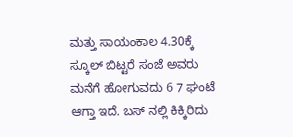ಮತ್ತು ಸಾಯಂಕಾಲ 4.30ಕ್ಕೆ ಸ್ಕೂಲ್ ಬಿಟ್ಟರೆ ಸಂಜೆ ಅವರು ಮನೆಗೆ ಹೋಗುವದು 6 7 ಘಂಟೆ ಆಗ್ತಾ ಇದೆ. ಬಸ್ ನಲ್ಲಿ ಕಿಕ್ಕಿರಿದು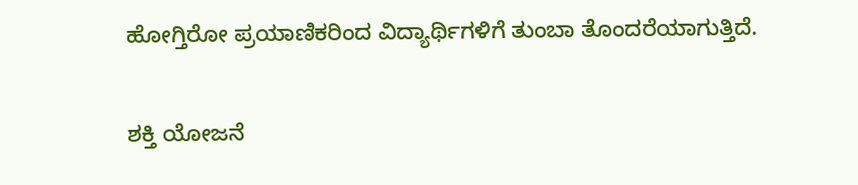ಹೋಗ್ತಿರೋ ಪ್ರಯಾಣಿಕರಿಂದ ವಿದ್ಯಾರ್ಥಿಗಳಿಗೆ ತುಂಬಾ ತೊಂದರೆಯಾಗುತ್ತಿದೆ.

ಶಕ್ತಿ ಯೋಜನೆ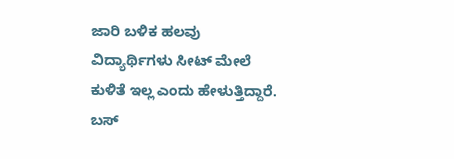ಜಾರಿ ಬಳಿಕ ಹಲವು ವಿದ್ಯಾರ್ಥಿಗಳು ಸೀಟ್ ಮೇಲೆ ಕುಳಿತೆ ಇಲ್ಲ ಎಂದು ಹೇಳುತ್ತಿದ್ದಾರೆ. ಬಸ್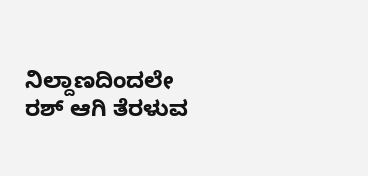ನಿಲ್ದಾಣದಿಂದಲೇ ರಶ್ ಆಗಿ ತೆರಳುವ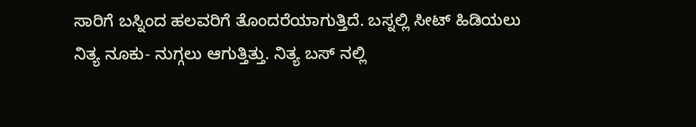ಸಾರಿಗೆ ಬಸ್ನಿಂದ ಹಲವರಿಗೆ ತೊಂದರೆಯಾಗುತ್ತಿದೆ. ಬಸ್ನಲ್ಲಿ ಸೀಟ್ ಹಿಡಿಯಲು ನಿತ್ಯ ನೂಕು- ನುಗ್ಗಲು ಆಗುತ್ತಿತ್ತು. ನಿತ್ಯ ಬಸ್ ನಲ್ಲಿ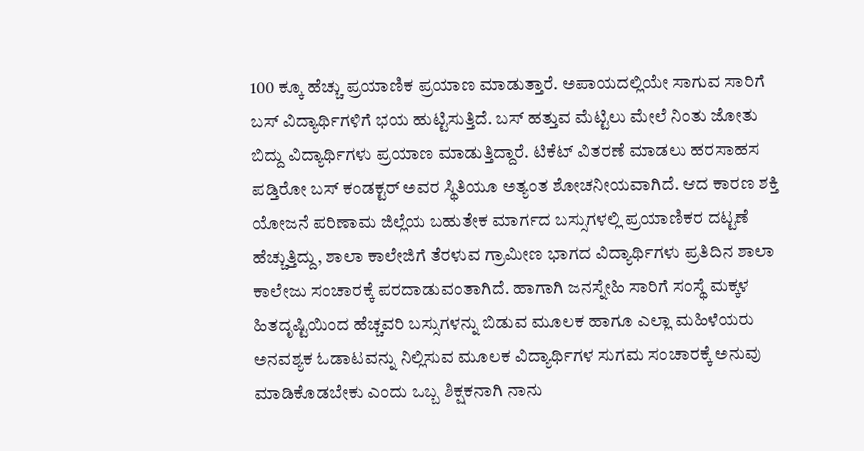100 ಕ್ಕೂ ಹೆಚ್ಚು ಪ್ರಯಾಣಿಕ ಪ್ರಯಾಣ ಮಾಡುತ್ತಾರೆ. ಅಪಾಯದಲ್ಲಿಯೇ ಸಾಗುವ ಸಾರಿಗೆ ಬಸ್ ವಿದ್ಯಾರ್ಥಿಗಳಿಗೆ ಭಯ ಹುಟ್ಟಿಸುತ್ತಿದೆ. ಬಸ್ ಹತ್ತುವ ಮೆಟ್ಟಿಲು ಮೇಲೆ ನಿಂತು ಜೋತು ಬಿದ್ದು ವಿದ್ಯಾರ್ಥಿಗಳು ಪ್ರಯಾಣ ಮಾಡುತ್ತಿದ್ದಾರೆ. ಟಿಕೆಟ್ ವಿತರಣೆ ಮಾಡಲು ಹರಸಾಹಸ ಪಡ್ತಿರೋ ಬಸ್ ಕಂಡಕ್ಟರ್ ಅವರ ಸ್ಥಿತಿಯೂ ಅತ್ಯಂತ ಶೋಚನೀಯವಾಗಿದೆ. ಆದ ಕಾರಣ ಶಕ್ತಿ ಯೋಜನೆ ಪರಿಣಾಮ ಜಿಲ್ಲೆಯ ಬಹುತೇಕ ಮಾರ್ಗದ ಬಸ್ಸುಗಳಲ್ಲಿ ಪ್ರಯಾಣಿಕರ ದಟ್ಟಣೆ ಹೆಚ್ಚುತ್ತಿದ್ದು, ಶಾಲಾ ಕಾಲೇಜಿಗೆ ತೆರಳುವ ಗ್ರಾಮೀಣ ಭಾಗದ ವಿದ್ಯಾರ್ಥಿಗಳು ಪ್ರತಿದಿನ ಶಾಲಾ ಕಾಲೇಜು ಸಂಚಾರಕ್ಕೆ ಪರದಾಡುವಂತಾಗಿದೆ. ಹಾಗಾಗಿ ಜನಸ್ನೇಹಿ ಸಾರಿಗೆ ಸಂಸ್ಥೆ ಮಕ್ಕಳ ಹಿತದೃಷ್ಟಿಯಿಂದ ಹೆಚ್ಚವರಿ ಬಸ್ಸುಗಳನ್ನು ಬಿಡುವ ಮೂಲಕ ಹಾಗೂ ಎಲ್ಲಾ ಮಹಿಳೆಯರು ಅನವಶ್ಯಕ ಓಡಾಟವನ್ನು ನಿಲ್ಲಿಸುವ ಮೂಲಕ ವಿದ್ಯಾರ್ಥಿಗಳ ಸುಗಮ ಸಂಚಾರಕ್ಕೆ ಅನುವು ಮಾಡಿಕೊಡಬೇಕು ಎಂದು ಒಬ್ಬ ಶಿಕ್ಷಕನಾಗಿ ನಾನು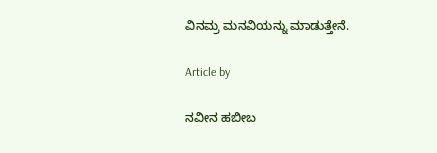ವಿನಮ್ರ ಮನವಿಯನ್ನು ಮಾಡುತ್ತೇನೆ.

Article by

ನವೀನ ಹಬೀಬ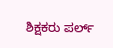ಶಿಕ್ಷಕರು ಪರ್ಲ್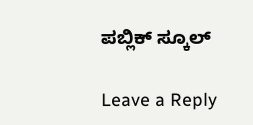ಪಬ್ಲಿಕ್ ಸ್ಕೂಲ್

Leave a Reply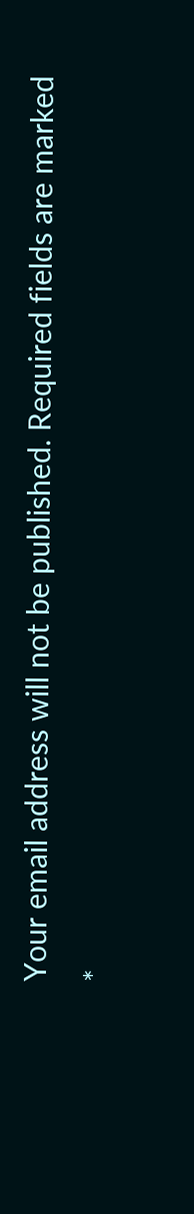Your email address will not be published. Required fields are marked *